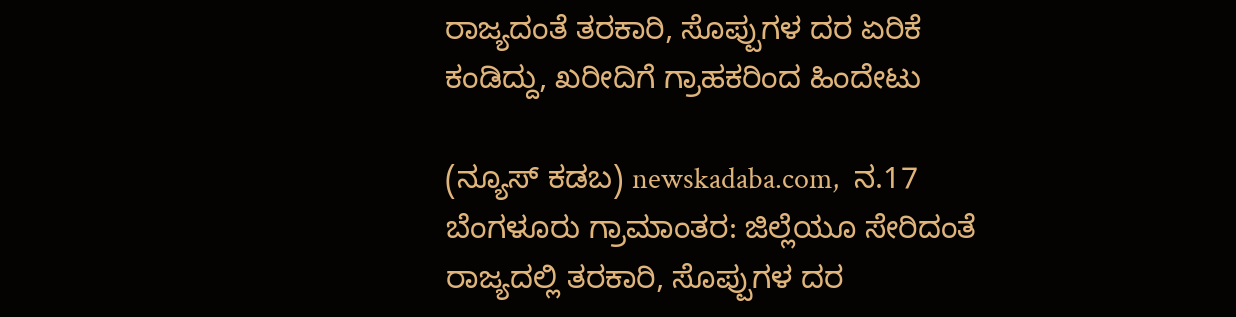ರಾಜ್ಯದಂತೆ ತರಕಾರಿ, ಸೊಪ್ಪುಗಳ ದರ ಏರಿಕೆ ಕಂಡಿದ್ದು, ಖರೀದಿಗೆ ಗ್ರಾಹಕರಿಂದ ಹಿಂದೇಟು

(ನ್ಯೂಸ್‌ ಕಡಬ) newskadaba.com,  ನ.17 ಬೆಂಗಳೂರು ಗ್ರಾಮಾಂತರ: ಜಿಲ್ಲೆಯೂ ಸೇರಿದಂತೆ ರಾಜ್ಯದಲ್ಲಿ ತರಕಾರಿ, ಸೊಪ್ಪುಗಳ ದರ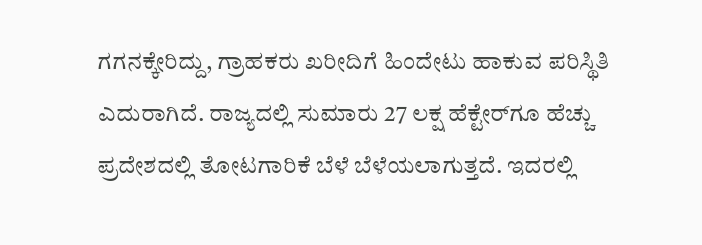ಗಗನಕ್ಕೇರಿದ್ದು, ಗ್ರಾಹಕರು ಖರೀದಿಗೆ ಹಿಂದೇಟು ಹಾಕುವ ಪರಿಸ್ಥಿತಿ ಎದುರಾಗಿದೆ. ರಾಜ್ಯದಲ್ಲಿ ಸುಮಾರು 27 ಲಕ್ಷ ಹೆಕ್ಟೇರ್‌ಗೂ ಹೆಚ್ಚು ಪ್ರದೇಶದಲ್ಲಿ ತೋಟಗಾರಿಕೆ ಬೆಳೆ ಬೆಳೆಯಲಾಗುತ್ತದೆ. ಇದರಲ್ಲಿ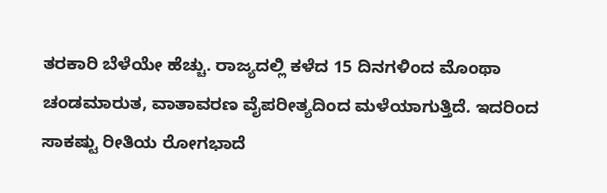ತರಕಾರಿ ಬೆಳೆಯೇ ಹೆಚ್ಚು. ರಾಜ್ಯದಲ್ಲಿ ಕಳೆದ 15 ದಿನಗಳಿಂದ ಮೊಂಥಾ ಚಂಡಮಾರುತ, ವಾತಾವರಣ ವೈಪರೀತ್ಯದಿಂದ ಮಳೆಯಾಗುತ್ತಿದೆ. ಇದರಿಂದ ಸಾಕಷ್ಟು ರೀತಿಯ ರೋಗಭಾದೆ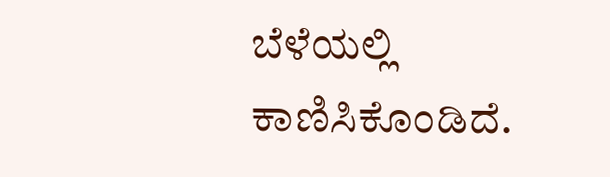ಬೆಳೆಯಲ್ಲಿ ಕಾಣಿಸಿಕೊಂಡಿದೆ.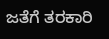ಜತೆಗೆ ತರಕಾರಿ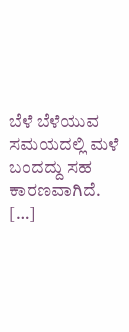ಬೆಳೆ ಬೆಳೆಯುವ ಸಮಯದಲ್ಲಿ ಮಳೆ ಬಂದದ್ದು ಸಹ ಕಾರಣವಾಗಿದೆ. […]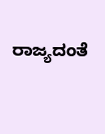ರಾಜ್ಯದಂತೆ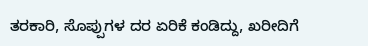ತರಕಾರಿ, ಸೊಪ್ಪುಗಳ ದರ ಏರಿಕೆ ಕಂಡಿದ್ದು, ಖರೀದಿಗೆ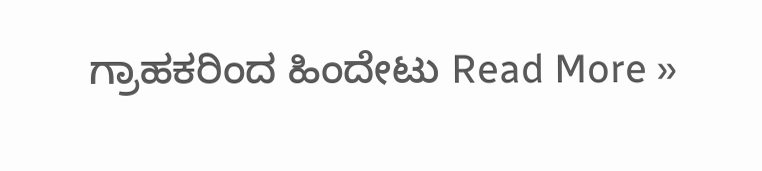ಗ್ರಾಹಕರಿಂದ ಹಿಂದೇಟು Read More »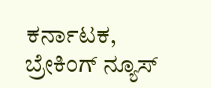ಕರ್ನಾಟಕ, ಬ್ರೇಕಿಂಗ್ ನ್ಯೂಸ್